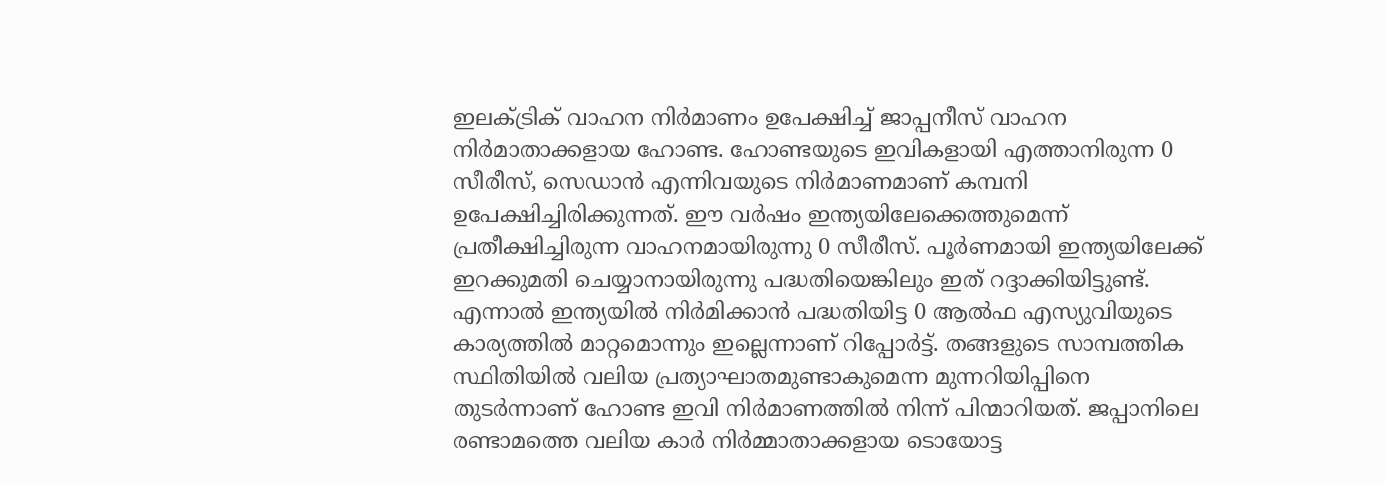ഇലക്ട്രിക് വാഹന നിർമാണം ഉപേക്ഷിച്ച് ജാപ്പനീസ് വാഹന നിർമാതാക്കളായ ഹോണ്ട. ഹോണ്ടയുടെ ഇവികളായി എത്താനിരുന്ന 0 സീരീസ്, സെഡാൻ എന്നിവയുടെ നിർമാണമാണ് കമ്പനി ഉപേക്ഷിച്ചിരിക്കുന്നത്. ഈ വർഷം ഇന്ത്യയിലേക്കെത്തുമെന്ന് പ്രതീക്ഷിച്ചിരുന്ന വാഹനമായിരുന്നു 0 സീരീസ്. പൂർണമായി ഇന്ത്യയിലേക്ക് ഇറക്കുമതി ചെയ്യാനായിരുന്നു പദ്ധതിയെങ്കിലും ഇത് റദ്ദാക്കിയിട്ടുണ്ട്. എന്നാൽ ഇന്ത്യയിൽ നിർമിക്കാൻ പദ്ധതിയിട്ട 0 ആൽഫ എസ്യുവിയുടെ കാര്യത്തിൽ മാറ്റമൊന്നും ഇല്ലെന്നാണ് റിപ്പോർട്ട്. തങ്ങളുടെ സാമ്പത്തിക സ്ഥിതിയിൽ വലിയ പ്രത്യാഘാതമുണ്ടാകുമെന്ന മുന്നറിയിപ്പിനെ തുടർന്നാണ് ഹോണ്ട ഇവി നിർമാണത്തിൽ നിന്ന് പിന്മാറിയത്. ജപ്പാനിലെ രണ്ടാമത്തെ വലിയ കാർ നിർമ്മാതാക്കളായ ടൊയോട്ട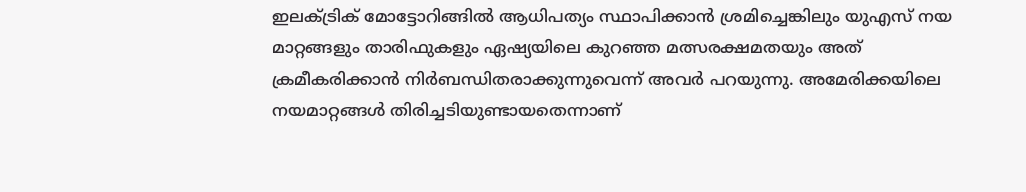ഇലക്ട്രിക് മോട്ടോറിങ്ങിൽ ആധിപത്യം സ്ഥാപിക്കാൻ ശ്രമിച്ചെങ്കിലും യുഎസ് നയ മാറ്റങ്ങളും താരിഫുകളും ഏഷ്യയിലെ കുറഞ്ഞ മത്സരക്ഷമതയും അത് ക്രമീകരിക്കാൻ നിർബന്ധിതരാക്കുന്നുവെന്ന് അവർ പറയുന്നു. അമേരിക്കയിലെ നയമാറ്റങ്ങൾ തിരിച്ചടിയുണ്ടായതെന്നാണ്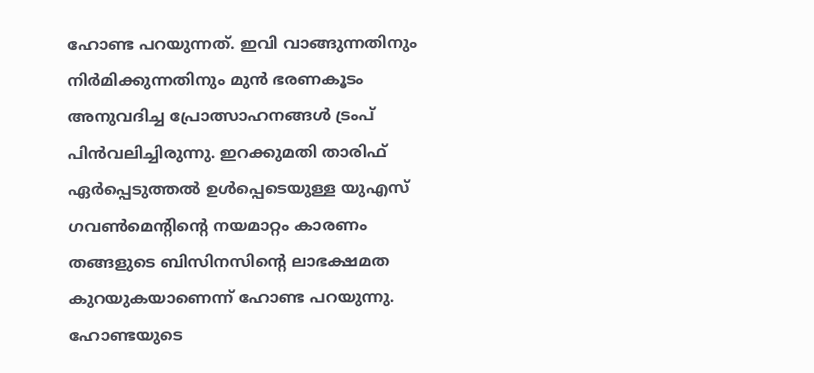ഹോണ്ട പറയുന്നത്. ഇവി വാങ്ങുന്നതിനും നിർമിക്കുന്നതിനും മുൻ ഭരണകൂടം അനുവദിച്ച പ്രോത്സാഹനങ്ങൾ ട്രംപ് പിൻവലിച്ചിരുന്നു. ഇറക്കുമതി താരിഫ് ഏർപ്പെടുത്തൽ ഉൾപ്പെടെയുള്ള യുഎസ് ഗവൺമെന്റിന്റെ നയമാറ്റം കാരണം തങ്ങളുടെ ബിസിനസിന്റെ ലാഭക്ഷമത കുറയുകയാണെന്ന് ഹോണ്ട പറയുന്നു. ഹോണ്ടയുടെ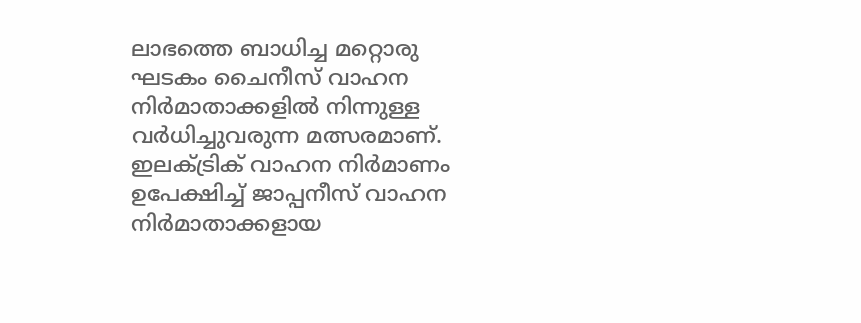ലാഭത്തെ ബാധിച്ച മറ്റൊരു ഘടകം ചൈനീസ് വാഹന നിർമാതാക്കളിൽ നിന്നുള്ള വർധിച്ചുവരുന്ന മത്സരമാണ്.
ഇലക്ട്രിക് വാഹന നിർമാണം ഉപേക്ഷിച്ച് ജാപ്പനീസ് വാഹന നിർമാതാക്കളായ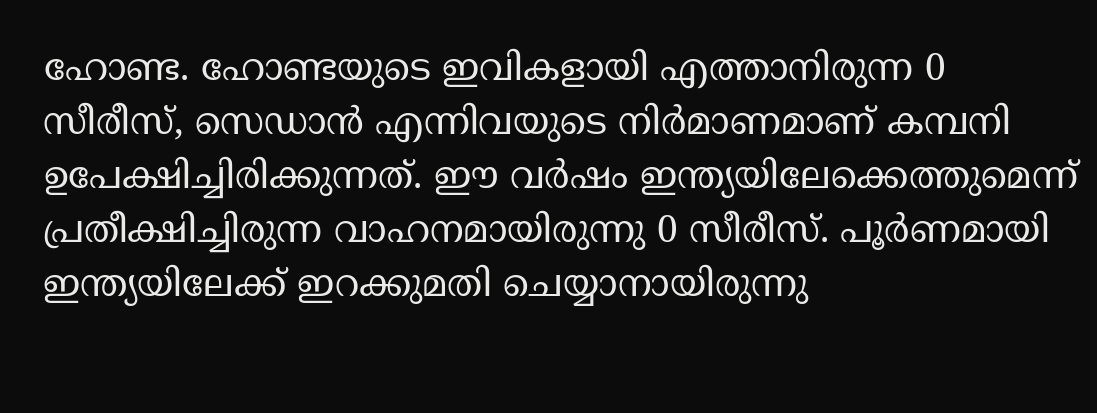ഹോണ്ട. ഹോണ്ടയുടെ ഇവികളായി എത്താനിരുന്ന 0 സീരീസ്, സെഡാൻ എന്നിവയുടെ നിർമാണമാണ് കമ്പനി ഉപേക്ഷിച്ചിരിക്കുന്നത്. ഈ വർഷം ഇന്ത്യയിലേക്കെത്തുമെന്ന് പ്രതീക്ഷിച്ചിരുന്ന വാഹനമായിരുന്നു 0 സീരീസ്. പൂർണമായി ഇന്ത്യയിലേക്ക് ഇറക്കുമതി ചെയ്യാനായിരുന്നു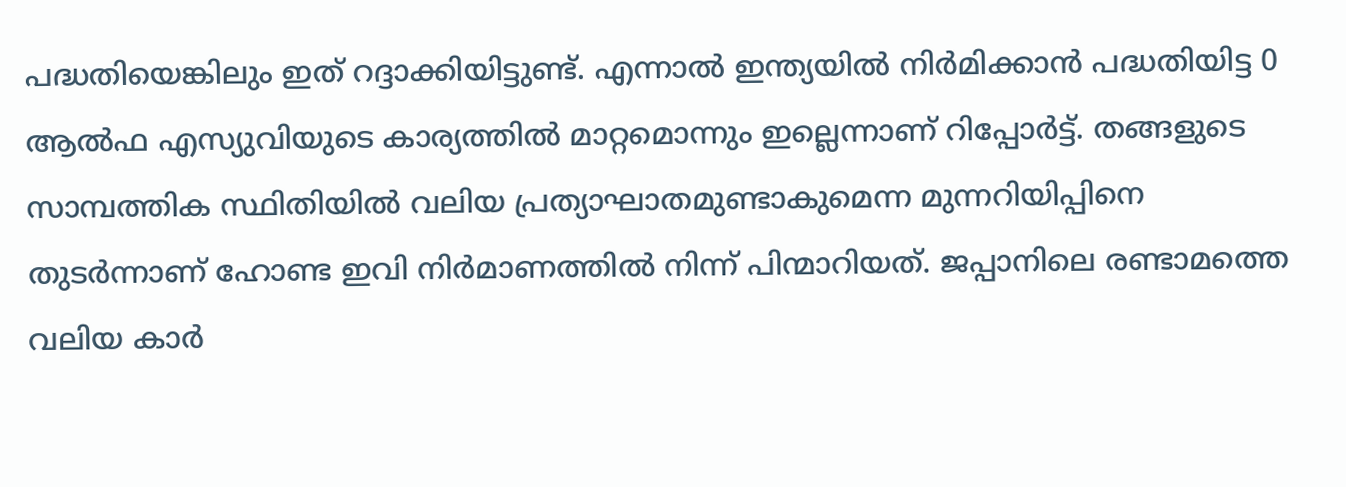പദ്ധതിയെങ്കിലും ഇത് റദ്ദാക്കിയിട്ടുണ്ട്. എന്നാൽ ഇന്ത്യയിൽ നിർമിക്കാൻ പദ്ധതിയിട്ട 0 ആൽഫ എസ്യുവിയുടെ കാര്യത്തിൽ മാറ്റമൊന്നും ഇല്ലെന്നാണ് റിപ്പോർട്ട്. തങ്ങളുടെ സാമ്പത്തിക സ്ഥിതിയിൽ വലിയ പ്രത്യാഘാതമുണ്ടാകുമെന്ന മുന്നറിയിപ്പിനെ തുടർന്നാണ് ഹോണ്ട ഇവി നിർമാണത്തിൽ നിന്ന് പിന്മാറിയത്. ജപ്പാനിലെ രണ്ടാമത്തെ വലിയ കാർ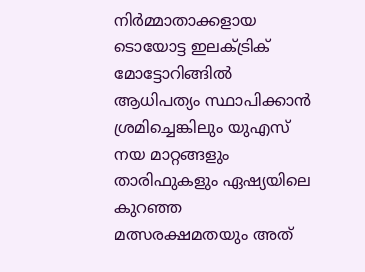നിർമ്മാതാക്കളായ ടൊയോട്ട ഇലക്ട്രിക് മോട്ടോറിങ്ങിൽ ആധിപത്യം സ്ഥാപിക്കാൻ ശ്രമിച്ചെങ്കിലും യുഎസ് നയ മാറ്റങ്ങളും താരിഫുകളും ഏഷ്യയിലെ കുറഞ്ഞ മത്സരക്ഷമതയും അത്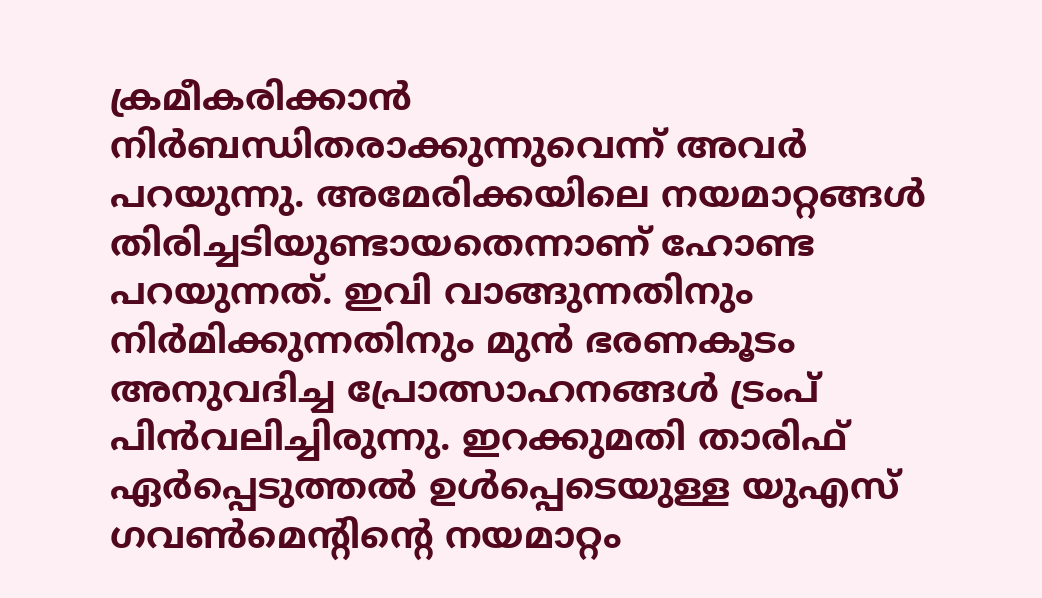ക്രമീകരിക്കാൻ നിർബന്ധിതരാക്കുന്നുവെന്ന് അവർ പറയുന്നു. അമേരിക്കയിലെ നയമാറ്റങ്ങൾ തിരിച്ചടിയുണ്ടായതെന്നാണ് ഹോണ്ട പറയുന്നത്. ഇവി വാങ്ങുന്നതിനും നിർമിക്കുന്നതിനും മുൻ ഭരണകൂടം അനുവദിച്ച പ്രോത്സാഹനങ്ങൾ ട്രംപ് പിൻവലിച്ചിരുന്നു. ഇറക്കുമതി താരിഫ് ഏർപ്പെടുത്തൽ ഉൾപ്പെടെയുള്ള യുഎസ് ഗവൺമെന്റിന്റെ നയമാറ്റം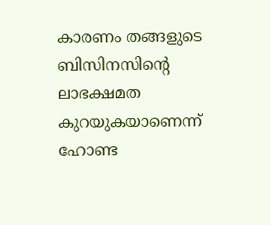കാരണം തങ്ങളുടെ ബിസിനസിന്റെ ലാഭക്ഷമത കുറയുകയാണെന്ന് ഹോണ്ട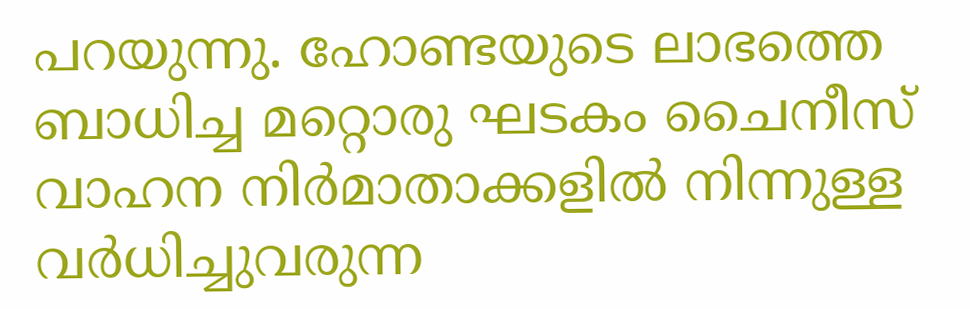പറയുന്നു. ഹോണ്ടയുടെ ലാഭത്തെ ബാധിച്ച മറ്റൊരു ഘടകം ചൈനീസ് വാഹന നിർമാതാക്കളിൽ നിന്നുള്ള വർധിച്ചുവരുന്ന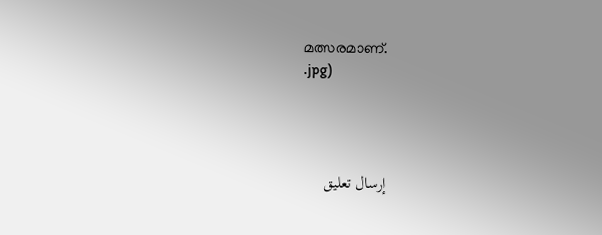മത്സരമാണ്.
.jpg)




إرسال تعليق